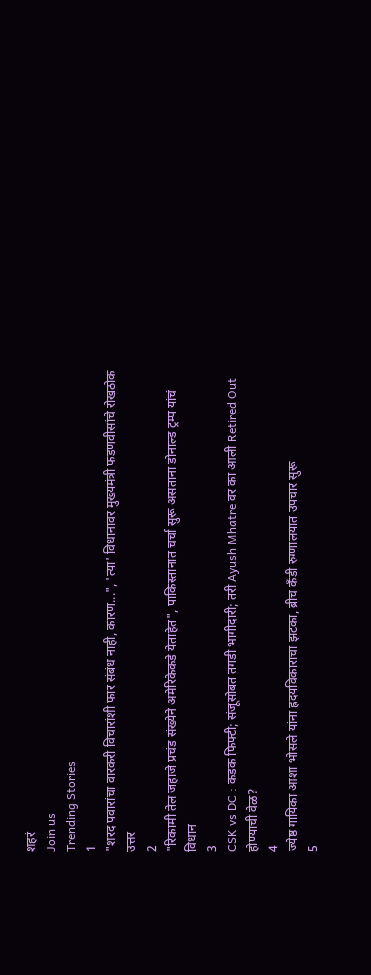शहरं
Join us
Trending Stories
1
"शरद पवारांचा वारकरी विचारांशी फार संबंध नाही, कारण...", 'त्या' विधानावर मुख्यमंत्री फडणवीसांचे रोखठोक उत्तर
2
"रिकामी तेल जहाजे प्रचंड संख्येने अमेरिकेकडे येताहेत", पाकिस्तानात चर्चा सुरू असताना डोनाल्ड ट्रम्प यांचं विधान
3
CSK vs DC : कडक फिफ्टी; संजूसोबत तगडी भागीदारी; तरी Ayush Mhatre वर का आली Retired Out होण्याची वेळ?
4
ज्येष्ठ गायिका आशा भोसले यांना ह्रदयविकाराचा झटका, ब्रीच कँडी रुग्णालयात उपचार सुरू
5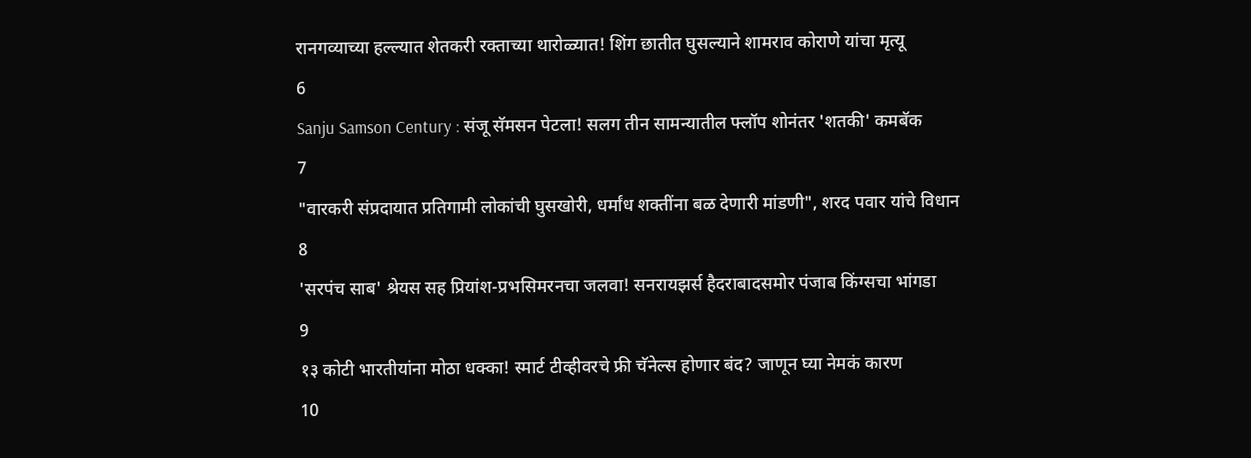रानगव्याच्या हल्ल्यात शेतकरी रक्ताच्या थारोळ्यात! शिंग छातीत घुसल्याने शामराव कोराणे यांचा मृत्यू
6
Sanju Samson Century : संजू सॅमसन पेटला! सलग तीन सामन्यातील फ्लॉप शोनंतर 'शतकी' कमबॅक
7
"वारकरी संप्रदायात प्रतिगामी लोकांची घुसखोरी, धर्मांध शक्तींना बळ देणारी मांडणी", शरद पवार यांचे विधान
8
'सरपंच साब' श्रेयस सह प्रियांश-प्रभसिमरनचा जलवा! सनरायझर्स हैदराबादसमोर पंजाब किंग्सचा भांगडा
9
१३ कोटी भारतीयांना मोठा धक्का! स्मार्ट टीव्हीवरचे फ्री चॅनेल्स होणार बंद? जाणून घ्या नेमकं कारण
10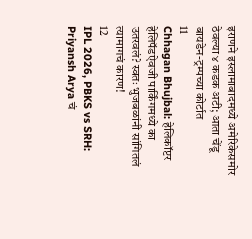इराणने इस्लामाबादमध्ये अमेरिकेसमोर ठेवल्या ४ कडक अटी; आता चेंडू बायडेन-ट्रम्पच्या कोर्टात
11
Chhagan Bhujbal: हेलिकॉप्टर हेलिपॅडऐवजी पार्किंगमध्ये का उतरवलं? स्वतः भुजबळांनी सांगितलं त्यामागचं कारण!
12
IPL 2026, PBKS vs SRH: Priyansh Arya चं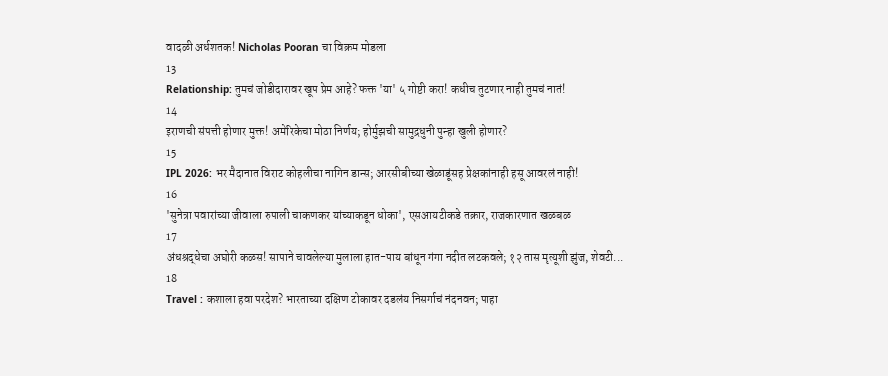वादळी अर्धशतक! Nicholas Pooran चा विक्रम मोडला
13
Relationship: तुमचं जोडीदारावर खूप प्रेम आहे? फक्त 'या' ५ गोष्टी करा! कधीच तुटणार नाही तुमचं नातं!
14
इराणची संपत्ती होणार मुक्त! अमेरिकेचा मोठा निर्णय; होर्मुझची सामुद्रधुनी पुन्हा खुली होणार?
15
IPL 2026: भर मैदानात विराट कोहलीचा नागिन डान्स; आरसीबीच्या खेळाडूंसह प्रेक्षकांनाही हसू आवरलं नाही!
16
'सुनेत्रा पवारांच्या जीवाला रुपाली चाकणकर यांच्याकडून धोका', एसआयटीकडे तक्रार, राजकारणात खळबळ
17
अंधश्रद्धेचा अघोरी कळस! सापाने चावलेल्या मुलाला हात-पाय बांधून गंगा नदीत लटकवले; १२ तास मृत्यूशी झुंज, शेवटी...
18
Travel : कशाला हवा परदेश? भारताच्या दक्षिण टोकावर दडलंय निसर्गाचं नंदनवन; पाहा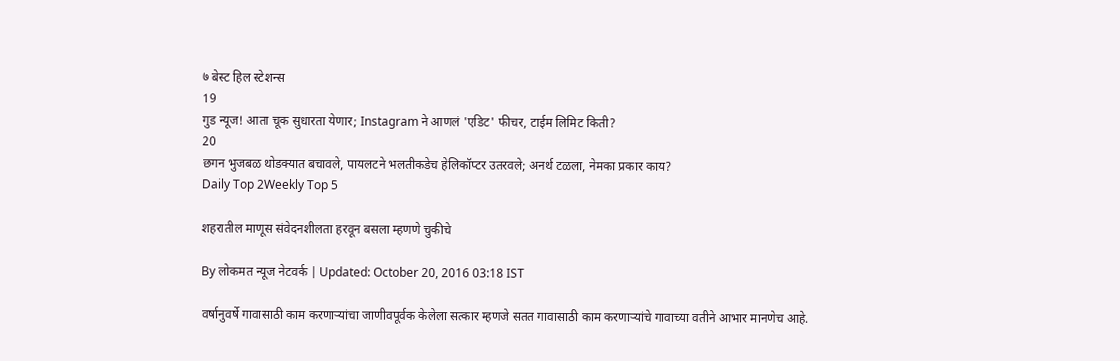७ बेस्ट हिल स्टेशन्स
19
गुड न्यूज! आता चूक सुधारता येणार; Instagram ने आणलं 'एडिट' फीचर, टाईम लिमिट किती?
20
छगन भुजबळ थोडक्यात बचावले, पायलटने भलतीकडेच हेलिकॉप्टर उतरवले; अनर्थ टळला, नेमका प्रकार काय?
Daily Top 2Weekly Top 5

शहरातील माणूस संवेदनशीलता हरवून बसला म्हणणे चुकीचे

By लोकमत न्यूज नेटवर्क | Updated: October 20, 2016 03:18 IST

वर्षानुवर्षे गावासाठी काम करणाऱ्यांचा जाणीवपूर्वक केलेला सत्कार म्हणजे सतत गावासाठी काम करणाऱ्यांचे गावाच्या वतीने आभार मानणेच आहे.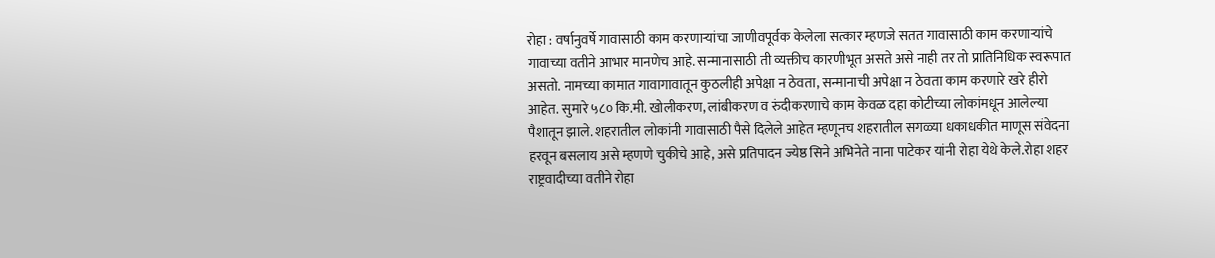रोहा : वर्षानुवर्षे गावासाठी काम करणाऱ्यांचा जाणीवपूर्वक केलेला सत्कार म्हणजे सतत गावासाठी काम करणाऱ्यांचे गावाच्या वतीने आभार मानणेच आहे. सन्मानासाठी ती व्यक्तीच कारणीभूत असते असे नाही तर तो प्रातिनिधिक स्वरूपात असतो. नामच्या कामात गावागावातून कुठलीही अपेक्षा न ठेवता, सन्मानाची अपेक्षा न ठेवता काम करणारे खरे हीरो आहेत. सुमारे ५८० कि.मी. खोलीकरण, लांबीकरण व रुंदीकरणाचे काम केवळ दहा कोटीच्या लोकांमधून आलेल्या पैशातून झाले. शहरातील लोकांनी गावासाठी पैसे दिलेले आहेत म्हणूनच शहरातील सगळ्या धकाधकीत माणूस संवेदना हरवून बसलाय असे म्हणणे चुकीचे आहे, असे प्रतिपादन ज्येष्ठ सिने अभिनेते नाना पाटेकर यांनी रोहा येथे केले.रोहा शहर राष्ट्रवादीच्या वतीने रोहा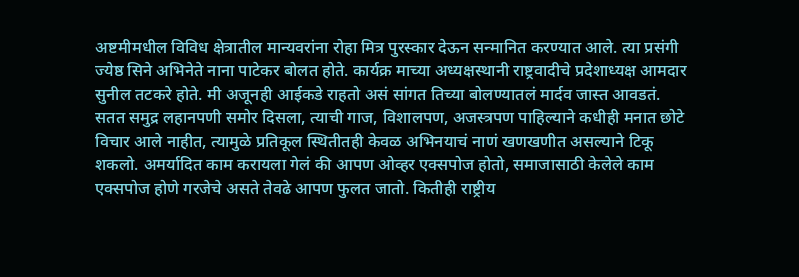अष्टमीमधील विविध क्षेत्रातील मान्यवरांना रोहा मित्र पुरस्कार देऊन सन्मानित करण्यात आले. त्या प्रसंगी ज्येष्ठ सिने अभिनेते नाना पाटेकर बोलत होते. कार्यक्र माच्या अध्यक्षस्थानी राष्ट्रवादीचे प्रदेशाध्यक्ष आमदार सुनील तटकरे होते. मी अजूनही आईकडे राहतो असं सांगत तिच्या बोलण्यातलं मार्दव जास्त आवडतं. सतत समुद्र लहानपणी समोर दिसला, त्याची गाज, विशालपण, अजस्त्रपण पाहिल्याने कधीही मनात छोटे विचार आले नाहीत, त्यामुळे प्रतिकूल स्थितीतही केवळ अभिनयाचं नाणं खणखणीत असल्याने टिकू शकलो. अमर्यादित काम करायला गेलं की आपण ओव्हर एक्सपोज होतो, समाजासाठी केलेले काम एक्सपोज होणे गरजेचे असते तेवढे आपण फुलत जातो. कितीही राष्ट्रीय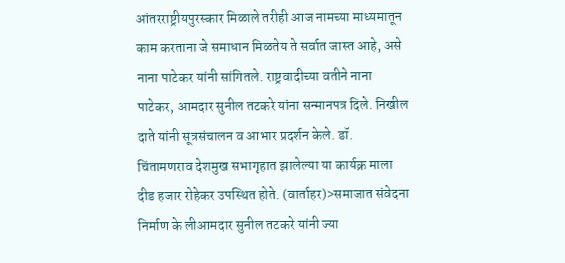आंतरराष्ट्रीयपुरस्कार मिळाले तरीही आज नामच्या माध्यमातून काम करताना जे समाधान मिळतेय ते सर्वात जास्त आहे, असे नाना पाटेकर यांनी सांगितले. राष्ट्रवादीच्या वतीने नाना पाटेकर, आमदार सुनील तटकरे यांना सन्मानपत्र दिले. निखील दाते यांनी सूत्रसंचालन व आभार प्रदर्शन केले. डॉ. चिंतामणराव देशमुख सभागृहात झालेल्या या कार्यक्र माला दीड हजार रोहेकर उपस्थित होते. (वार्ताहर)>समाजात संवेदना निर्माण के लीआमदार सुनील तटकरे यांनी ज्या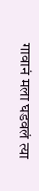गावानं मला घडवलं त्या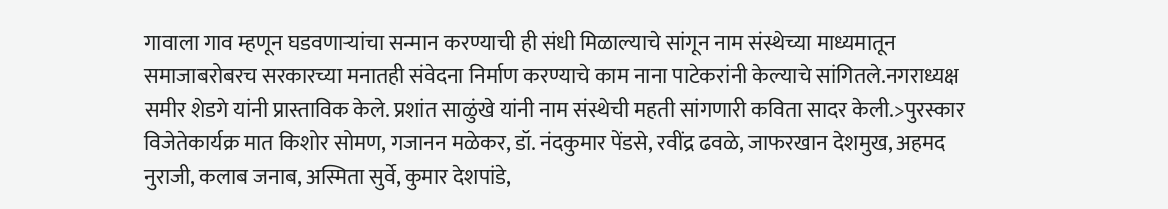गावाला गाव म्हणून घडवणाऱ्यांचा सन्मान करण्याची ही संधी मिळाल्याचे सांगून नाम संस्थेच्या माध्यमातून समाजाबरोबरच सरकारच्या मनातही संवेदना निर्माण करण्याचे काम नाना पाटेकरांनी केल्याचे सांगितले.नगराध्यक्ष समीर शेडगे यांनी प्रास्ताविक केले. प्रशांत साळुंखे यांनी नाम संस्थेची महती सांगणारी कविता सादर केली.>पुरस्कार विजेतेकार्यक्र मात किशोर सोमण, गजानन मळेकर, डॉ. नंदकुमार पेंडसे, रवींद्र ढवळे, जाफरखान देशमुख, अहमद नुराजी, कलाब जनाब, अस्मिता सुर्वे, कुमार देशपांडे,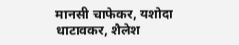मानसी चाफेकर, यशोदा धाटावकर, शैलेश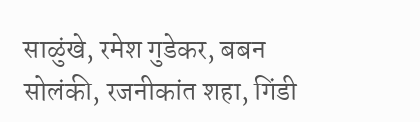साळुंखे, रमेश गुडेकर, बबन सोलंकी, रजनीकांत शहा, गिंडी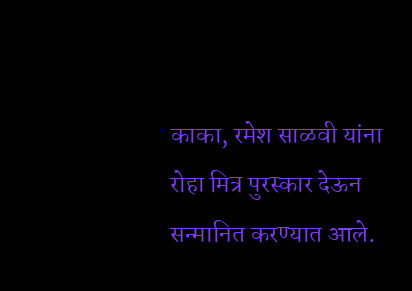काका, रमेश साळवी यांना रोहा मित्र पुरस्कार देऊन सन्मानित करण्यात आले.